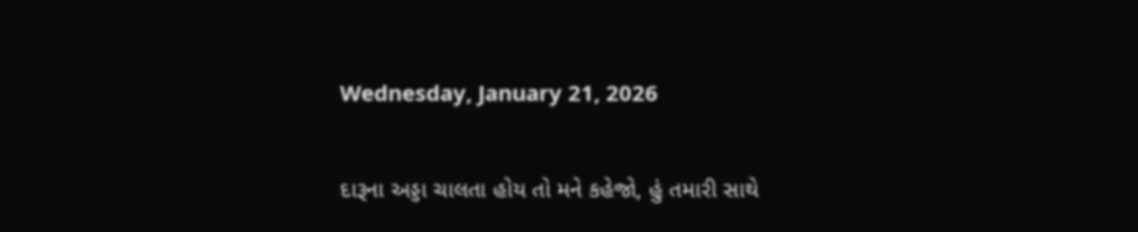Wednesday, January 21, 2026

દારૂના અડ્ડા ચાલતા હોય તો મને કહેજો, હું તમારી સાથે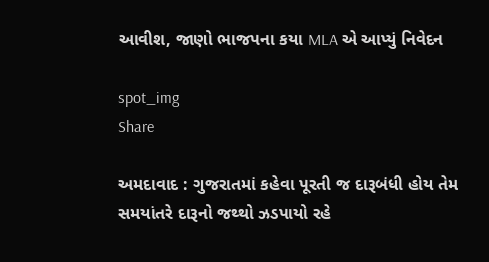આવીશ, જાણો ભાજપના કયા MLA એ આપ્યું નિવેદન

spot_img
Share

અમદાવાદ : ગુજરાતમાં કહેવા પૂરતી જ દારૂબંધી હોય તેમ સમયાંતરે દારૂનો જથ્થો ઝડપાયો રહે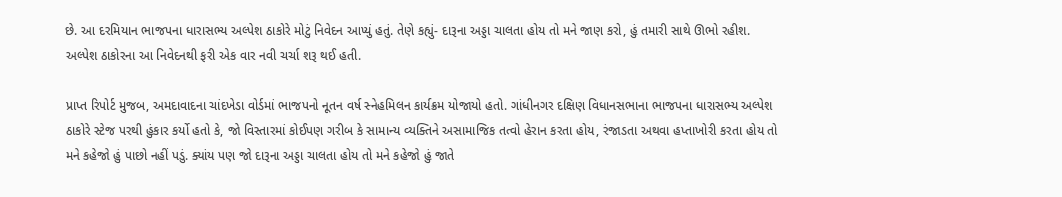છે. આ દરમિયાન ભાજપના ધારાસભ્ય અલ્પેશ ઠાકોરે મોટું નિવેદન આપ્યું હતું. તેણે કહ્યું- દારૂના અડ્ડા ચાલતા હોય તો મને જાણ કરો, હું તમારી સાથે ઊભો રહીશ. અલ્પેશ ઠાકોરના આ નિવેદનથી ફરી એક વાર નવી ચર્ચા શરૂ થઈ હતી.

પ્રાપ્ત રિપોર્ટ મુજબ, અમદાવાદના ચાંદખેડા વોર્ડમાં ભાજપનો નૂતન વર્ષ સ્નેહમિલન કાર્યક્રમ યોજાયો હતો. ગાંધીનગર દક્ષિણ વિધાનસભાના ભાજપના ધારાસભ્ય અલ્પેશ ઠાકોરે સ્ટેજ પરથી હુંકાર કર્યો હતો કે, જો વિસ્તારમાં કોઈપણ ગરીબ કે સામાન્ય વ્યક્તિને અસામાજિક તત્વો હેરાન કરતા હોય, રંજાડતા અથવા હપ્તાખોરી કરતા હોય તો મને કહેજો હું પાછો નહીં પડું. ક્યાંય પણ જો દારૂના અડ્ડા ચાલતા હોય તો મને કહેજો હું જાતે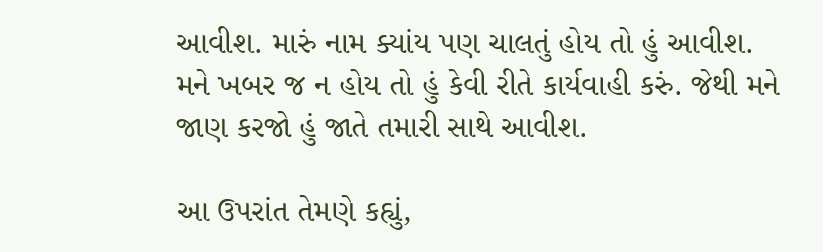આવીશ. મારું નામ ક્યાંય પણ ચાલતું હોય તો હું આવીશ. મને ખબર જ ન હોય તો હું કેવી રીતે કાર્યવાહી કરું. જેથી મને જાણ કરજો હું જાતે તમારી સાથે આવીશ.

આ ઉપરાંત તેમણે કહ્યું,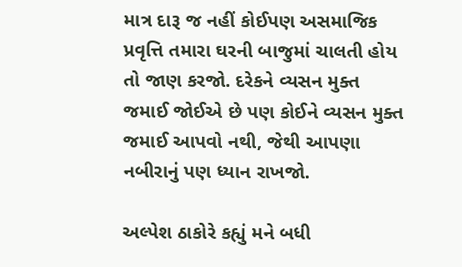માત્ર દારૂ જ નહીં કોઈપણ અસમાજિક પ્રવૃત્તિ તમારા ઘરની બાજુમાં ચાલતી હોય તો જાણ કરજો. દરેકને વ્યસન મુક્ત જમાઈ જોઈએ છે પણ કોઈને વ્યસન મુક્ત જમાઈ આપવો નથી, જેથી આપણા નબીરાનું પણ ધ્યાન રાખજો.

અલ્પેશ ઠાકોરે કહ્યું મને બધી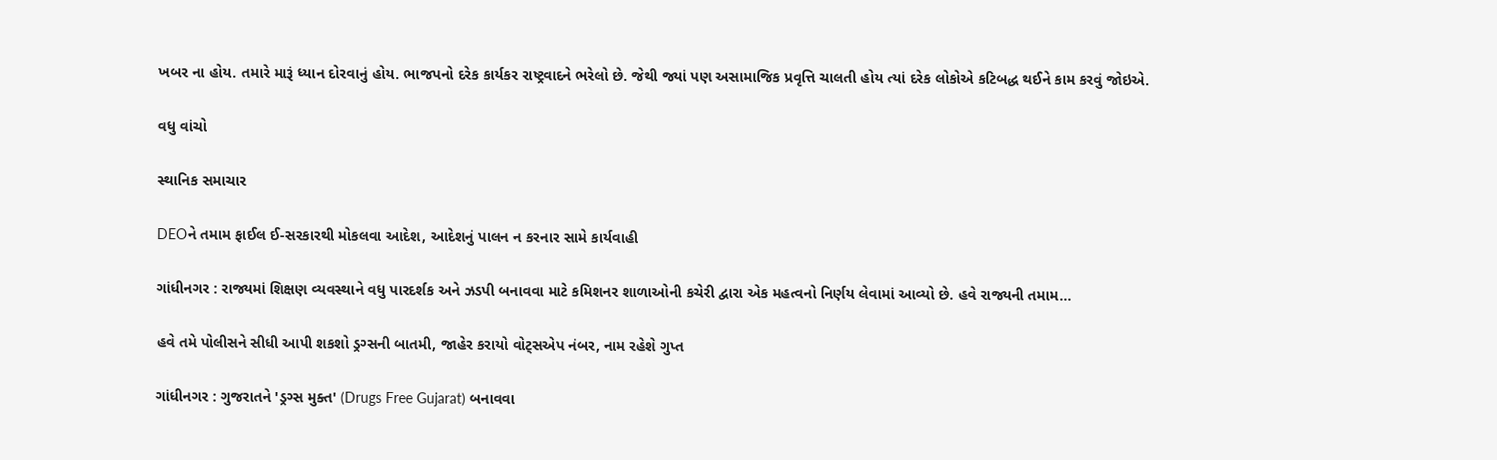ખબર ના હોય. તમારે મારૂં ધ્યાન દોરવાનું હોય. ભાજપનો દરેક કાર્યકર રાષ્ટ્રવાદને ભરેલો છે. જેથી જ્યાં પણ અસામાજિક પ્રવૃત્તિ ચાલતી હોય ત્યાં દરેક લોકોએ કટિબદ્ધ થઈને કામ કરવું જોઇએ.

વધુ વાંચો

સ્થાનિક સમાચાર

DEOને તમામ ફાઈલ ઈ-સરકારથી મોકલવા આદેશ, આદેશનું પાલન ન કરનાર સામે કાર્યવાહી

ગાંધીનગર : રાજ્યમાં શિક્ષણ વ્યવસ્થાને વધુ પારદર્શક અને ઝડપી બનાવવા માટે કમિશનર શાળાઓની કચેરી દ્વારા એક મહત્વનો નિર્ણય લેવામાં આવ્યો છે. હવે રાજ્યની તમામ...

હવે તમે પોલીસને સીધી આપી શકશો ડ્રગ્સની બાતમી, જાહેર કરાયો વોટ્સએપ નંબર, નામ રહેશે ગુપ્ત

ગાંધીનગર : ગુજરાતને 'ડ્રગ્સ મુક્ત' (Drugs Free Gujarat) બનાવવા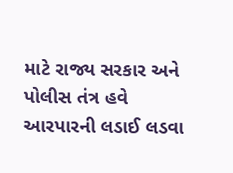માટે રાજ્ય સરકાર અને પોલીસ તંત્ર હવે આરપારની લડાઈ લડવા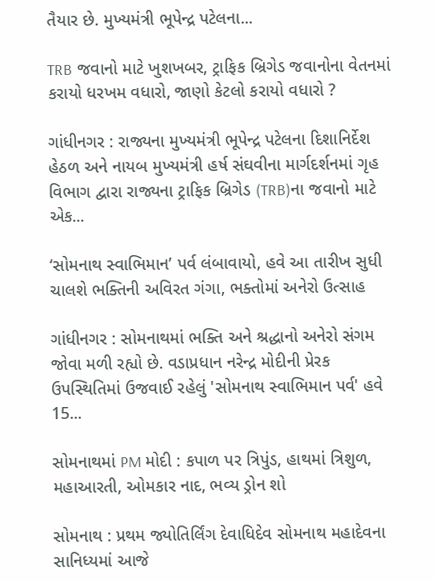તૈયાર છે. મુખ્યમંત્રી ભૂપેન્દ્ર પટેલના...

TRB જવાનો માટે ખુશખબર, ટ્રાફિક બ્રિગેડ જવાનોના વેતનમાં કરાયો ધરખમ વધારો, જાણો કેટલો કરાયો વધારો ?

ગાંધીનગર : રાજ્યના મુખ્યમંત્રી ભૂપેન્દ્ર પટેલના દિશાનિર્દેશ હેઠળ અને નાયબ મુખ્યમંત્રી હર્ષ સંઘવીના માર્ગદર્શનમાં ગૃહ વિભાગ દ્વારા રાજ્યના ટ્રાફિક બ્રિગેડ (TRB)ના જવાનો માટે એક...

‘સોમનાથ સ્વાભિમાન’ પર્વ લંબાવાયો, હવે આ તારીખ સુધી ચાલશે ભક્તિની અવિરત ગંગા, ભક્તોમાં અનેરો ઉત્સાહ

ગાંધીનગર : સોમનાથમાં ભક્તિ અને શ્રદ્ધાનો અનેરો સંગમ જોવા મળી રહ્યો છે. વડાપ્રધાન નરેન્દ્ર મોદીની પ્રેરક ઉપસ્થિતિમાં ઉજવાઈ રહેલું 'સોમનાથ સ્વાભિમાન પર્વ' હવે 15...

સોમનાથમાં PM મોદી : કપાળ પર ત્રિપુંડ, હાથમાં ત્રિશુળ, મહાઆરતી, ઓમકાર નાદ, ભવ્ય ડ્રોન શો

સોમનાથ : પ્રથમ જ્યોતિર્લિંગ દેવાધિદેવ સોમનાથ મહાદેવના સાનિધ્યમાં આજે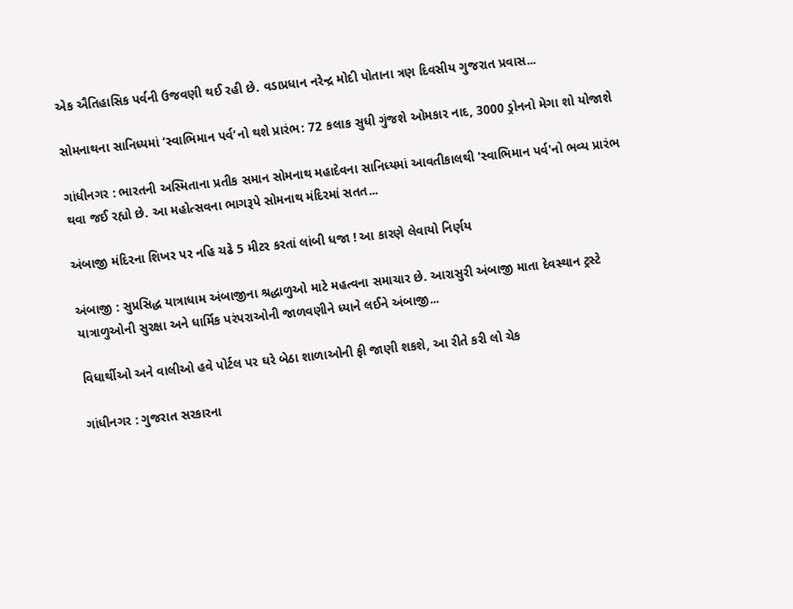એક ઐતિહાસિક પર્વની ઉજવણી થઈ રહી છે. વડાપ્રધાન નરેન્દ્ર મોદી પોતાના ત્રણ દિવસીય ગુજરાત પ્રવાસ...

સોમનાથના સાનિધ્યમાં ‘સ્વાભિમાન પર્વ’નો થશે પ્રારંભ: 72 કલાક સુધી ગુંજશે ઓમકાર નાદ, 3000 ડ્રોનનો મેગા શો યોજાશે

ગાંધીનગર : ભારતની અસ્મિતાના પ્રતીક સમાન સોમનાથ મહાદેવના સાનિધ્યમાં આવતીકાલથી 'સ્વાભિમાન પર્વ'નો ભવ્ય પ્રારંભ થવા જઈ રહ્યો છે. આ મહોત્સવના ભાગરૂપે સોમનાથ મંદિરમાં સતત...

અંબાજી મંદિરના શિખર પર નહિ ચઢે 5 મીટર કરતાં લાંબી ધજા ! આ કારણે લેવાયો નિર્ણય

અંબાજી : સુપ્રસિદ્ધ યાત્રાધામ અંબાજીના શ્રદ્ધાળુઓ માટે મહત્વના સમાચાર છે. આરાસુરી અંબાજી માતા દેવસ્થાન ટ્રસ્ટે યાત્રાળુઓની સુરક્ષા અને ધાર્મિક પરંપરાઓની જાળવણીને ધ્યાને લઈને અંબાજી...

વિધાર્થીઓ અને વાલીઓ હવે પોર્ટલ પર ઘરે બેઠા શાળાઓની ફી જાણી શકશે, આ રીતે કરી લો ચેક

ગાંધીનગર : ગુજરાત સરકારના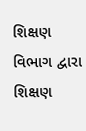શિક્ષણ વિભાગ દ્વારા શિક્ષણ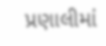પ્રણાલીમાં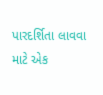પારદર્શિતા લાવવા માટે એક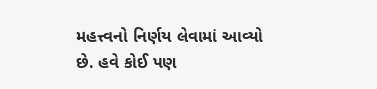મહત્ત્વનો નિર્ણય લેવામાં આવ્યો છે. હવે કોઈ પણ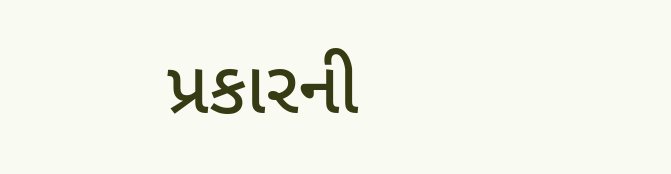પ્રકારની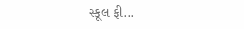સ્કૂલ ફી...